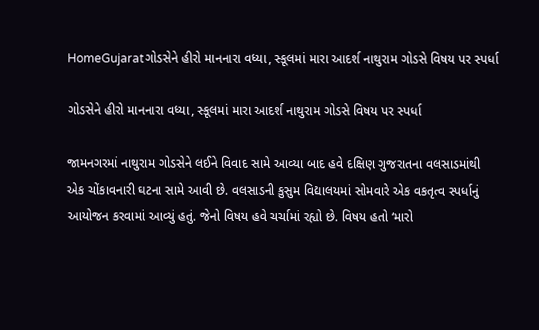HomeGujaratગોડસેને હીરો માનનારા વધ્યા, સ્કૂલમાં મારા આદર્શ નાથુરામ ગોડસે વિષય પર સ્પર્ધા

ગોડસેને હીરો માનનારા વધ્યા, સ્કૂલમાં મારા આદર્શ નાથુરામ ગોડસે વિષય પર સ્પર્ધા

જામનગરમાં નાથુરામ ગોડસેને લઈને વિવાદ સામે આવ્યા બાદ હવે દક્ષિણ ગુજરાતના વલસાડમાંથી એક ચોંકાવનારી ઘટના સામે આવી છે. વલસાડની કુસુમ વિદ્યાલયમાં સોમવારે એક વકતૃત્વ સ્પર્ધાનું આયોજન કરવામાં આવ્યું હતું. જેનો વિષય હવે ચર્ચામાં રહ્યો છે. વિષય હતો ‘મારો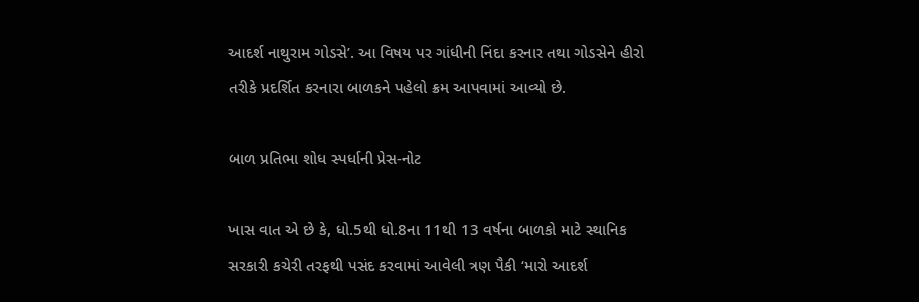આદર્શ નાથુરામ ગોડસે’. આ વિષય પર ગાંધીની નિંદા કરનાર તથા ગોડસેને હીરો તરીકે પ્રદર્શિત કરનારા બાળકને પહેલો ક્રમ આપવામાં આવ્યો છે.

બાળ પ્રતિભા શોધ સ્પર્ધાની પ્રેસ-નોટ

ખાસ વાત એ છે કે, ધો.5થી ધો.8ના 11થી 13 વર્ષના બાળકો માટે સ્થાનિક સરકારી કચેરી તરફથી પસંદ કરવામાં આવેલી ત્રણ પૈકી ‘મારો આદર્શ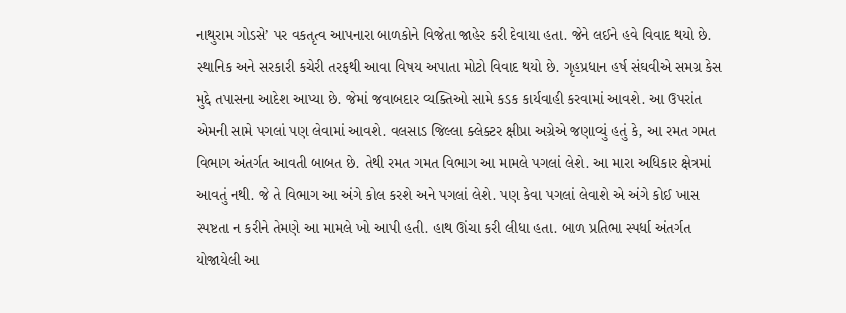નાથુરામ ગોડસે’ પર વકતૃત્વ આપનારા બાળકોને વિજેતા જાહેર કરી દેવાયા હતા. જેને લઈને હવે વિવાદ થયો છે. સ્થાનિક અને સરકારી કચેરી તરફથી આવા વિષય અપાતા મોટો વિવાદ થયો છે. ગૃહપ્રધાન હર્ષ સંઘવીએ સમગ્ર કેસ મુદ્દે તપાસના આદેશ આપ્યા છે. જેમાં જવાબદાર વ્યક્તિઓ સામે કડક કાર્યવાહી કરવામાં આવશે. આ ઉપરાંત એમની સામે પગલાં પણ લેવામાં આવશે. વલસાડ જિલ્લા ક્લેક્ટર ક્ષીપ્રા અગ્રેએ જણાવ્યું હતું કે, આ રમત ગમત વિભાગ અંતર્ગત આવતી બાબત છે. તેથી રમત ગમત વિભાગ આ મામલે પગલાં લેશે. આ મારા અધિકાર ક્ષેત્રમાં આવતું નથી. જે તે વિભાગ આ અંગે કોલ કરશે અને પગલાં લેશે. પણ કેવા પગલાં લેવાશે એ અંગે કોઈ ખાસ સ્પષ્ટતા ન કરીને તેમણે આ મામલે ખો આપી હતી. હાથ ઊંચા કરી લીધા હતા. બાળ પ્રતિભા સ્પર્ધા અંતર્ગત યોજાયેલી આ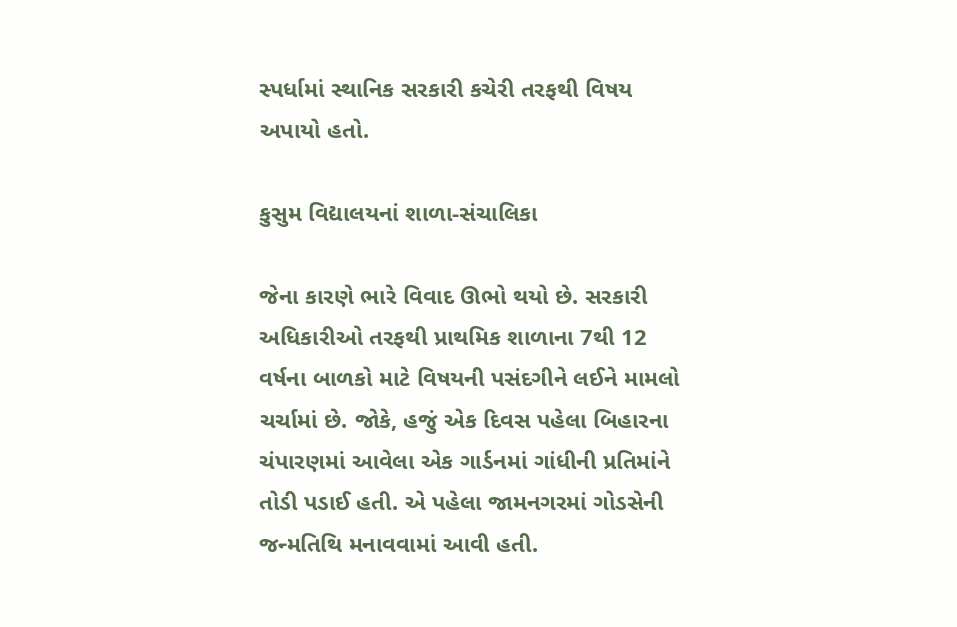સ્પર્ધામાં સ્થાનિક સરકારી કચેરી તરફથી વિષય અપાયો હતો.

કુસુમ વિદ્યાલયનાં શાળા-સંચાલિકા

જેના કારણે ભારે વિવાદ ઊભો થયો છે. સરકારી અધિકારીઓ તરફથી પ્રાથમિક શાળાના 7થી 12 વર્ષના બાળકો માટે વિષયની પસંદગીને લઈને મામલો ચર્ચામાં છે. જોકે, હજું એક દિવસ પહેલા બિહારના ચંપારણમાં આવેલા એક ગાર્ડનમાં ગાંધીની પ્રતિમાંને તોડી પડાઈ હતી. એ પહેલા જામનગરમાં ગોડસેની જન્મતિથિ મનાવવામાં આવી હતી.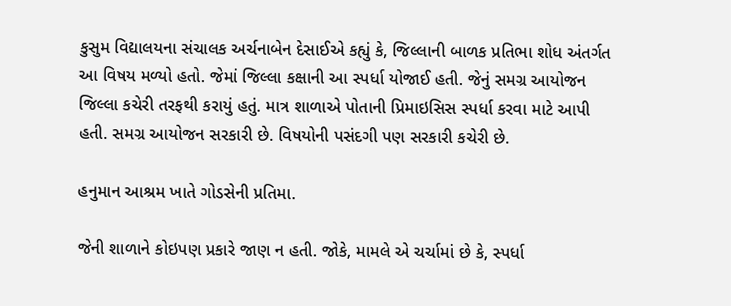કુસુમ વિદ્યાલયના સંચાલક અર્ચનાબેન દેસાઈએ કહ્યું કે, જિલ્લાની બાળક પ્રતિભા શોધ અંતર્ગત આ વિષય મળ્યો હતો. જેમાં જિલ્લા કક્ષાની આ સ્પર્ધા યોજાઈ હતી. જેનું સમગ્ર આયોજન જિલ્લા કચેરી તરફથી કરાયું હતું. માત્ર શાળાએ પોતાની પ્રિમાઇસિસ સ્પર્ધા કરવા માટે આપી હતી. સમગ્ર આયોજન સરકારી છે. વિષયોની પસંદગી પણ સરકારી કચેરી છે.

હનુમાન આશ્રમ ખાતે ગોડસેની પ્રતિમા.

જેની શાળાને કોઇપણ પ્રકારે જાણ ન હતી. જોકે, મામલે એ ચર્ચામાં છે કે, સ્પર્ધા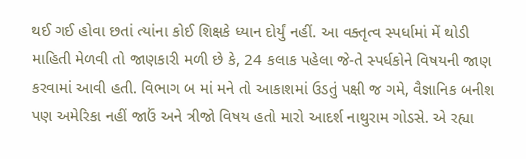થઈ ગઈ હોવા છતાં ત્યાંના કોઈ શિક્ષકે ધ્યાન દોર્યું નહીં. આ વક્તૃત્વ સ્પર્ધામાં મેં થોડી માહિતી મેળવી તો જાણકારી મળી છે કે, 24 કલાક પહેલા જે-તે સ્પર્ધકોને વિષયની જાણ કરવામાં આવી હતી. વિભાગ બ માં મને તો આકાશમાં ઉડતું પક્ષી જ ગમે, વૈજ્ઞાનિક બનીશ પણ અમેરિકા નહીં જાઉં અને ત્રીજો વિષય હતો મારો આદર્શ નાથુરામ ગોડસે. એ રહ્યા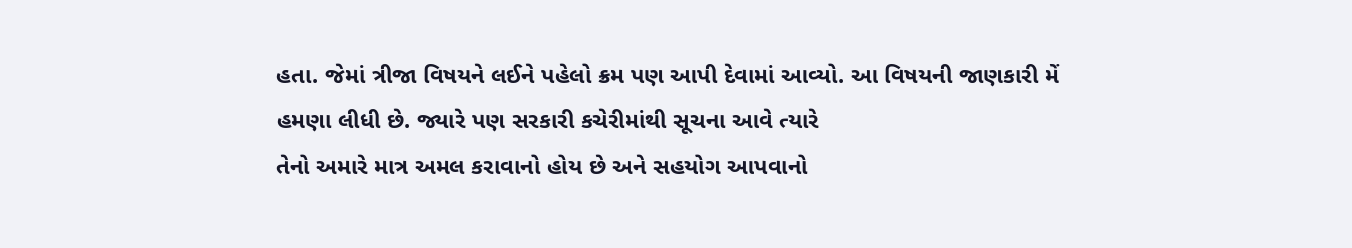હતા. જેમાં ત્રીજા વિષયને લઈને પહેલો ક્રમ પણ આપી દેવામાં આવ્યો. આ વિષયની જાણકારી મેં હમણા લીધી છે. જ્યારે પણ સરકારી કચેરીમાંથી સૂચના આવે ત્યારે
તેનો અમારે માત્ર અમલ કરાવાનો હોય છે અને સહયોગ આપવાનો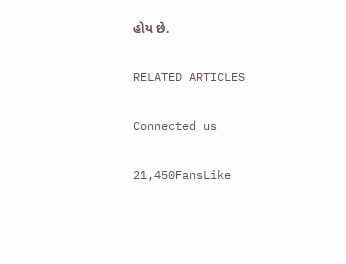હોય છે.

RELATED ARTICLES

Connected us

21,450FansLike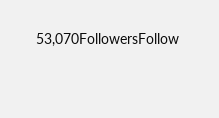53,070FollowersFollow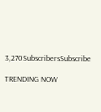3,270SubscribersSubscribe

TRENDING NOW